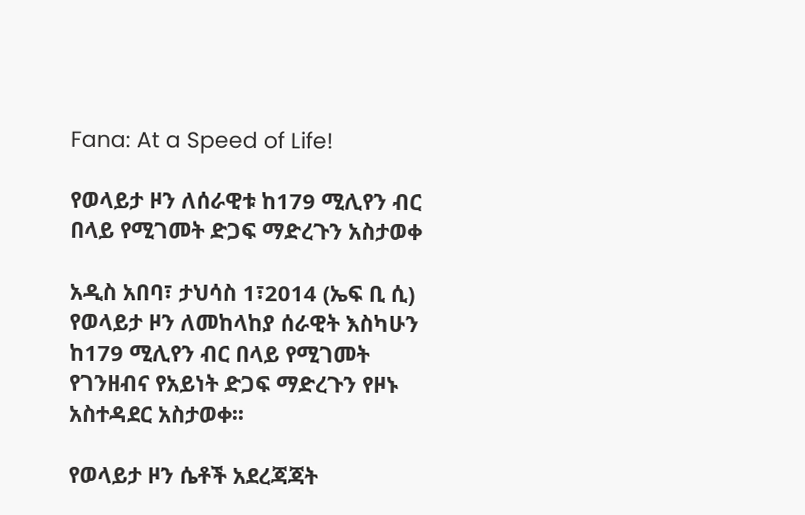Fana: At a Speed of Life!

የወላይታ ዞን ለሰራዊቱ ከ179 ሚሊየን ብር በላይ የሚገመት ድጋፍ ማድረጉን አስታወቀ

አዲስ አበባ፣ ታህሳስ 1፣2014 (ኤፍ ቢ ሲ) የወላይታ ዞን ለመከላከያ ሰራዊት እስካሁን ከ179 ሚሊየን ብር በላይ የሚገመት የገንዘብና የአይነት ድጋፍ ማድረጉን የዞኑ አስተዳደር አስታወቀ፡፡

የወላይታ ዞን ሴቶች አደረጃጃት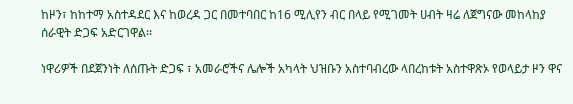ከዞን፣ ከከተማ አስተዳደር እና ከወረዳ ጋር በመተባበር ከ16 ሚሊየን ብር በላይ የሚገመት ሀብት ዛሬ ለጀግናው መከላከያ ሰራዊት ድጋፍ አድርገዋል፡፡

ነዋሪዎች በደጀንነት ለሰጡት ድጋፍ ፣ አመራሮችና ሌሎች አካላት ህዝቡን አስተባብረው ላበረከቱት አስተዋጽኦ የወላይታ ዞን ዋና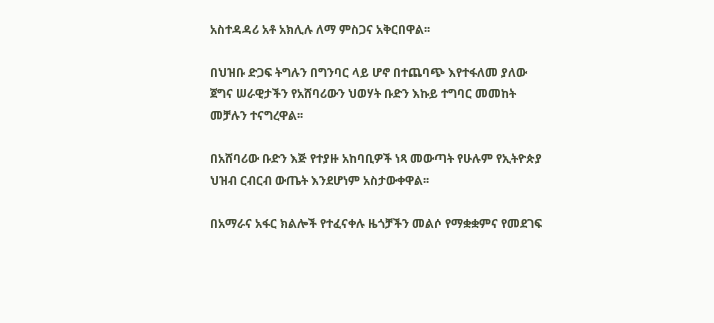አስተዳዳሪ አቶ አክሊሉ ለማ ምስጋና አቅርበዋል፡፡

በህዝቡ ድጋፍ ትግሉን በግንባር ላይ ሆኖ በተጨባጭ እየተፋለመ ያለው ጀግና ሠራዊታችን የአሸባሪውን ህወሃት ቡድን እኩይ ተግባር መመከት መቻሉን ተናግረዋል፡፡

በአሸባሪው ቡድን እጅ የተያዙ አከባቢዎች ነጻ መውጣት የሁሉም የኢትዮጵያ ህዝብ ርብርብ ውጤት እንደሆነም አስታውቀዋል፡፡

በአማራና አፋር ክልሎች የተፈናቀሉ ዜጎቻችን መልሶ የማቋቋምና የመደገፍ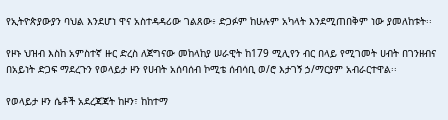የኢትዮጵያውያን ባህል እንደሆነ ዋና አስተዳዳሪው ገልጸው፥ ድጋፉም ከሁሉም አካላት እንደሚጠበቅም ነው ያመለከቱት፡፡

የዞኑ ህዝብ እስከ አምስተኛ ዙር ድረስ ለጀግናው መከላከያ ሠራዊት ከ179 ሚሊየን ብር በላይ የሚገመት ሀብት በገንዘብና በአይነት ድጋፍ ማደረጉን የወላይታ ዞን የሀብት አሰባሰብ ኮሚቴ ሰብሳቢ ወ/ሮ እታገኝ ኃ/ማርያም አብራርተዋል፡፡

የወላይታ ዞን ሴቶች አደረጃጃት ከዞን፣ ከከተማ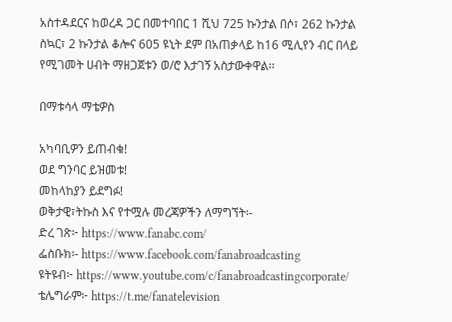አስተዳደርና ከወረዳ ጋር በመተባበር 1 ሺህ 725 ኩንታል በሶ፣ 262 ኩንታል ስኳር፣ 2 ኩንታል ቆሎና 605 ዩኒት ደም በአጠቃላይ ከ16 ሚሊየን ብር በላይ የሚገመት ሀብት ማዘጋጀቱን ወ/ሮ እታገኝ አስታውቀዋል፡፡

በማቱሳላ ማቴዎስ

አካባቢዎን ይጠብቁ!
ወደ ግንባር ይዝመቱ!
መከላከያን ይደግፉ!
ወቅታዊ፣ትኩስ እና የተሟሉ መረጃዎችን ለማግኘት፡-
ድረ ገጽ፦ https://www.fanabc.com/
ፌስቡክ፡- https://www.facebook.com/fanabroadcasting
ዩትዩብ፦ https://www.youtube.com/c/fanabroadcastingcorporate/
ቴሌግራም፦ https://t.me/fanatelevision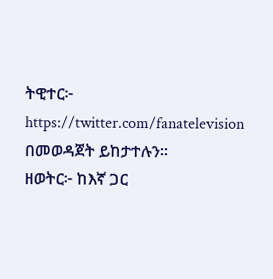ትዊተር፦ https://twitter.com/fanatelevision በመወዳጀት ይከታተሉን፡፡
ዘወትር፦ ከእኛ ጋር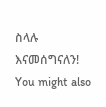ስላሉ እናመሰግናለን!
You might also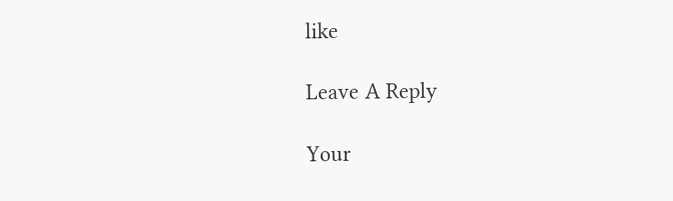like

Leave A Reply

Your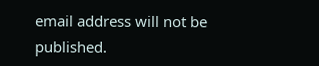email address will not be published.